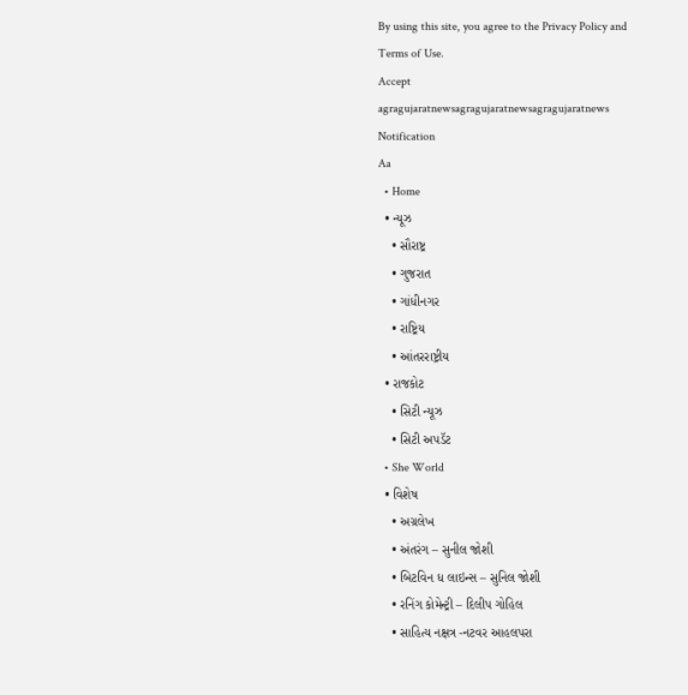By using this site, you agree to the Privacy Policy and Terms of Use.
Accept
agragujaratnewsagragujaratnewsagragujaratnews
Notification
Aa
  • Home
  • ન્યૂઝ
    • સૌરાષ્ટ્ર
    • ગુજરાત
    • ગાંધીનગર
    • રાષ્ટ્રિય
    • આંતરરાષ્ટ્રીય
  • રાજકોટ
    • સિટી ન્યૂઝ
    • સિટી અપડૅટ
  • She World
  • વિશેષ
    • અગ્રલેખ
    • અંતરંગ – સુનીલ જોશી
    • બિટવિન ધ લાઇન્સ – સુનિલ જોશી
    • રનિંગ કોમેન્ટ્રી – દિલીપ ગોહિલ
    • સાહિત્ય નક્ષત્ર -નટવર આહલપરા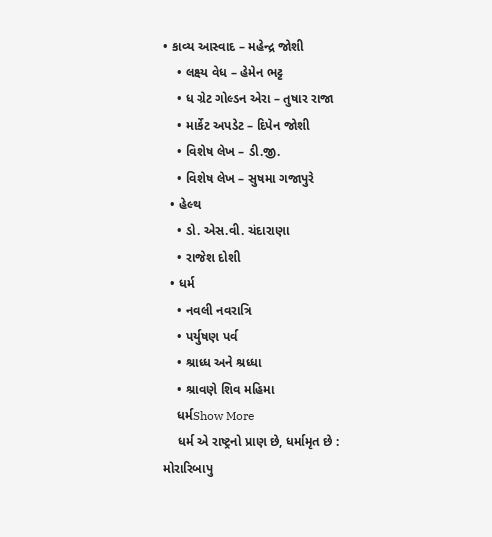• કાવ્ય આસ્વાદ – મહેન્દ્ર જોશી
    • લક્ષ્ય વેધ – હેમેન ભટ્ટ
    • ધ ગ્રેટ ગોલ્ડન એરા – તુષાર રાજા
    • માર્કેટ અપડેટ – દિપેન જોશી
    • વિશેષ લેખ – ડી.જી.
    • વિશેષ લેખ – સુષમા ગજાપુરે
  • હેલ્થ
    • ડો. એસ.વી. ચંદારાણા
    • રાજેશ દોશી
  • ધર્મ
    • નવલી નવરાત્રિ
    • પર્યુષણ પર્વ
    • શ્રાધ્ધ અને શ્રધ્ધા
    • શ્રાવણે શિવ મહિમા
    ધર્મShow More
    ધર્મ એ રાષ્ટ્રનો પ્રાણ છે, ધર્મામૃત છે : મોરારિબાપુ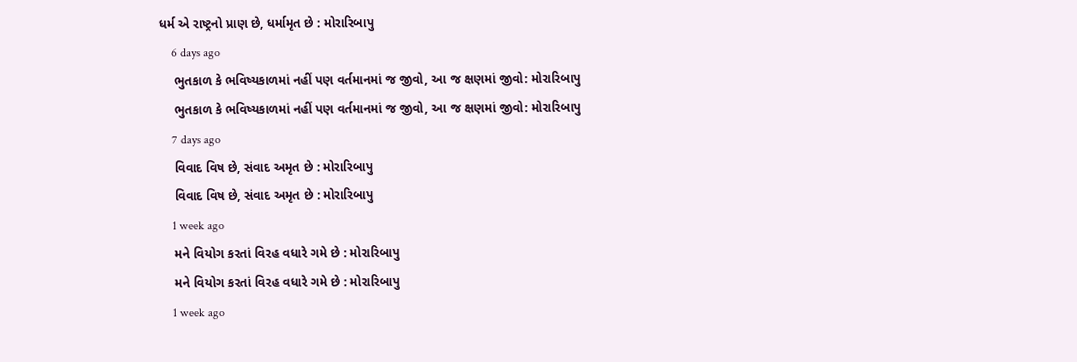ધર્મ એ રાષ્ટ્રનો પ્રાણ છે, ધર્મામૃત છે : મોરારિબાપુ
    6 days ago
    ભુતકાળ કે ભવિષ્યકાળમાં નહીં પણ વર્તમાનમાં જ જીવો, આ જ ક્ષણમાં જીવો: મોરારિબાપુ
    ભુતકાળ કે ભવિષ્યકાળમાં નહીં પણ વર્તમાનમાં જ જીવો, આ જ ક્ષણમાં જીવો: મોરારિબાપુ
    7 days ago
    વિવાદ વિષ છે, સંવાદ અમૃત છે : મોરારિબાપુ
    વિવાદ વિષ છે, સંવાદ અમૃત છે : મોરારિબાપુ
    1 week ago
    મને વિયોગ કરતાં વિરહ વધારે ગમે છે : મોરારિબાપુ
    મને વિયોગ કરતાં વિરહ વધારે ગમે છે : મોરારિબાપુ
    1 week ago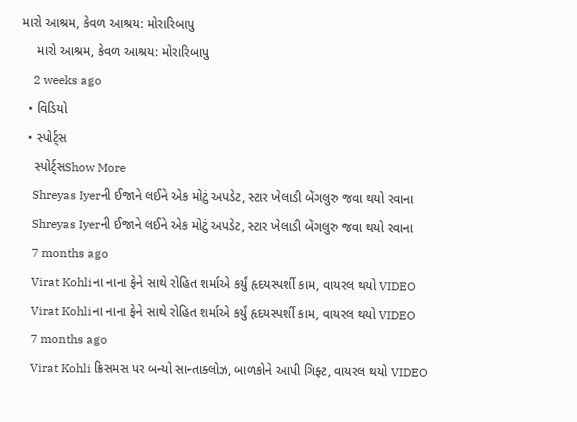મારો આશ્રમ, કેવળ આશ્રય: મોરારિબાપુ
    મારો આશ્રમ, કેવળ આશ્રય: મોરારિબાપુ
    2 weeks ago
  • વિડિયો
  • સ્પોર્ટ્સ
    સ્પોર્ટ્સShow More
    Shreyas Iyerની ઈજાને લઈને એક મોટું અપડેટ, સ્ટાર ખેલાડી બેંગલુરુ જવા થયો રવાના
    Shreyas Iyerની ઈજાને લઈને એક મોટું અપડેટ, સ્ટાર ખેલાડી બેંગલુરુ જવા થયો રવાના
    7 months ago
    Virat Kohliના નાના ફેને સાથે રોહિત શર્માએ કર્યું હૃદયસ્પર્શી કામ, વાયરલ થયો VIDEO
    Virat Kohliના નાના ફેને સાથે રોહિત શર્માએ કર્યું હૃદયસ્પર્શી કામ, વાયરલ થયો VIDEO
    7 months ago
    Virat Kohli ક્રિસમસ પર બન્યો સાન્તાક્લોઝ, બાળકોને આપી ગિફ્ટ, વાયરલ થયો VIDEO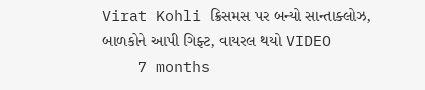Virat Kohli ક્રિસમસ પર બન્યો સાન્તાક્લોઝ, બાળકોને આપી ગિફ્ટ, વાયરલ થયો VIDEO
    7 months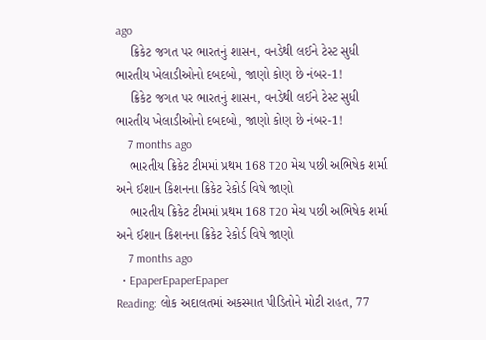ago
    ક્રિકેટ જગત પર ભારતનું શાસન, વનડેથી લઈને ટેસ્ટ સુધી ભારતીય ખેલાડીઓનો દબદબો, જાણો કોણ છે નંબર-1!
    ક્રિકેટ જગત પર ભારતનું શાસન, વનડેથી લઈને ટેસ્ટ સુધી ભારતીય ખેલાડીઓનો દબદબો, જાણો કોણ છે નંબર-1!
    7 months ago
    ભારતીય ક્રિકેટ ટીમમાં પ્રથમ 168 T20 મેચ પછી અભિષેક શર્મા અને ઈશાન કિશનના ક્રિકેટ રેકોર્ડ વિષે જાણો
    ભારતીય ક્રિકેટ ટીમમાં પ્રથમ 168 T20 મેચ પછી અભિષેક શર્મા અને ઈશાન કિશનના ક્રિકેટ રેકોર્ડ વિષે જાણો
    7 months ago
  • EpaperEpaperEpaper
Reading: લોક અદાલતમાં અકસ્માત પીડિતોને મોટી રાહત, 77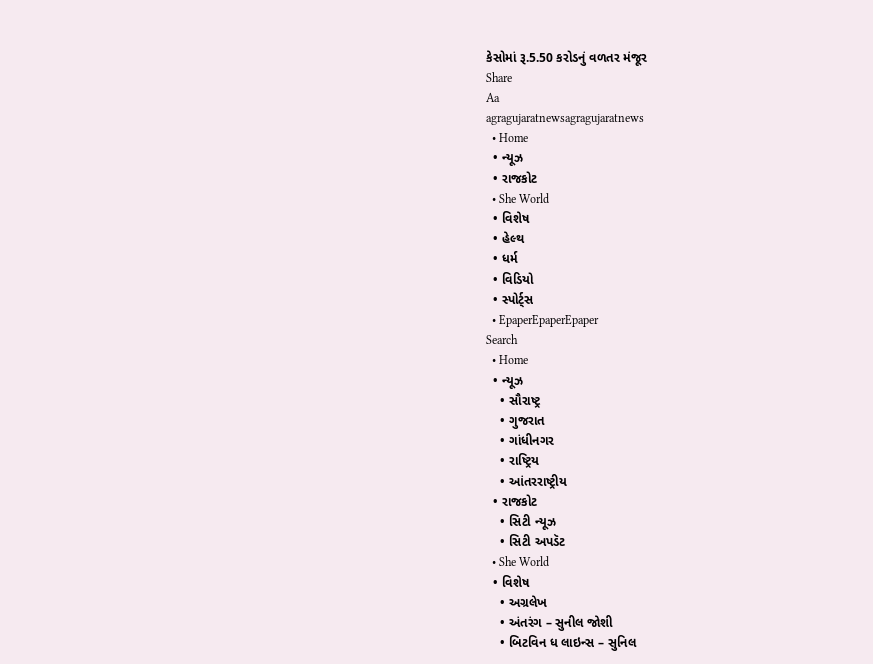કેસોમાં રૂ.5.50 કરોડનું વળતર મંજૂર
Share
Aa
agragujaratnewsagragujaratnews
  • Home
  • ન્યૂઝ
  • રાજકોટ
  • She World
  • વિશેષ
  • હેલ્થ
  • ધર્મ
  • વિડિયો
  • સ્પોર્ટ્સ
  • EpaperEpaperEpaper
Search
  • Home
  • ન્યૂઝ
    • સૌરાષ્ટ્ર
    • ગુજરાત
    • ગાંધીનગર
    • રાષ્ટ્રિય
    • આંતરરાષ્ટ્રીય
  • રાજકોટ
    • સિટી ન્યૂઝ
    • સિટી અપડૅટ
  • She World
  • વિશેષ
    • અગ્રલેખ
    • અંતરંગ – સુનીલ જોશી
    • બિટવિન ધ લાઇન્સ – સુનિલ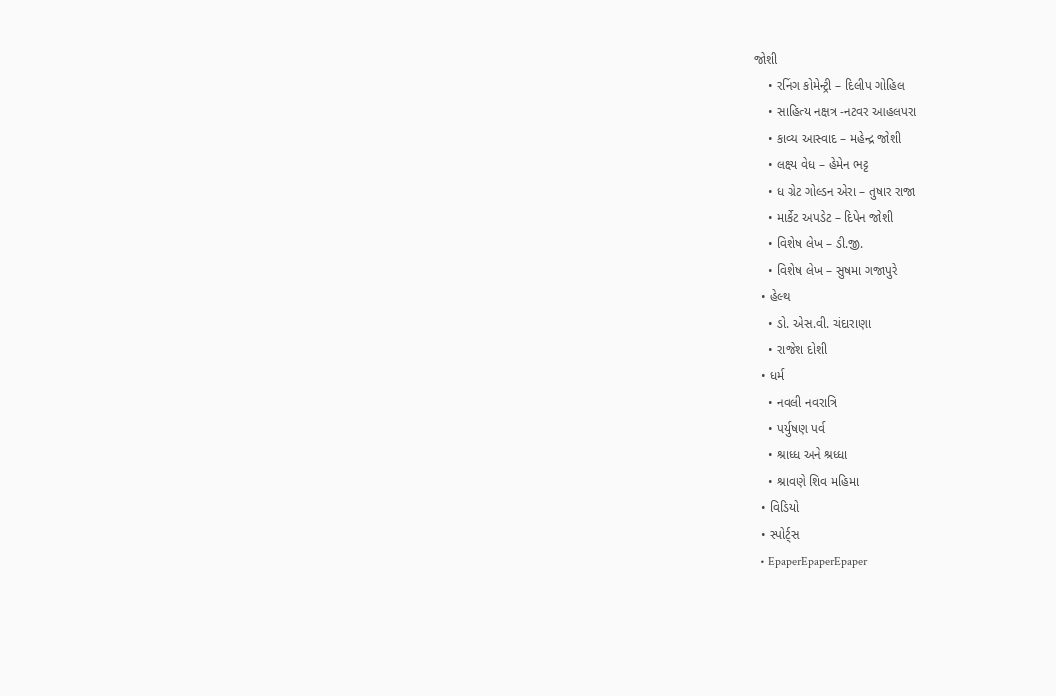જોશી
    • રનિંગ કોમેન્ટ્રી – દિલીપ ગોહિલ
    • સાહિત્ય નક્ષત્ર -નટવર આહલપરા
    • કાવ્ય આસ્વાદ – મહેન્દ્ર જોશી
    • લક્ષ્ય વેધ – હેમેન ભટ્ટ
    • ધ ગ્રેટ ગોલ્ડન એરા – તુષાર રાજા
    • માર્કેટ અપડેટ – દિપેન જોશી
    • વિશેષ લેખ – ડી.જી.
    • વિશેષ લેખ – સુષમા ગજાપુરે
  • હેલ્થ
    • ડો. એસ.વી. ચંદારાણા
    • રાજેશ દોશી
  • ધર્મ
    • નવલી નવરાત્રિ
    • પર્યુષણ પર્વ
    • શ્રાધ્ધ અને શ્રધ્ધા
    • શ્રાવણે શિવ મહિમા
  • વિડિયો
  • સ્પોર્ટ્સ
  • EpaperEpaperEpaper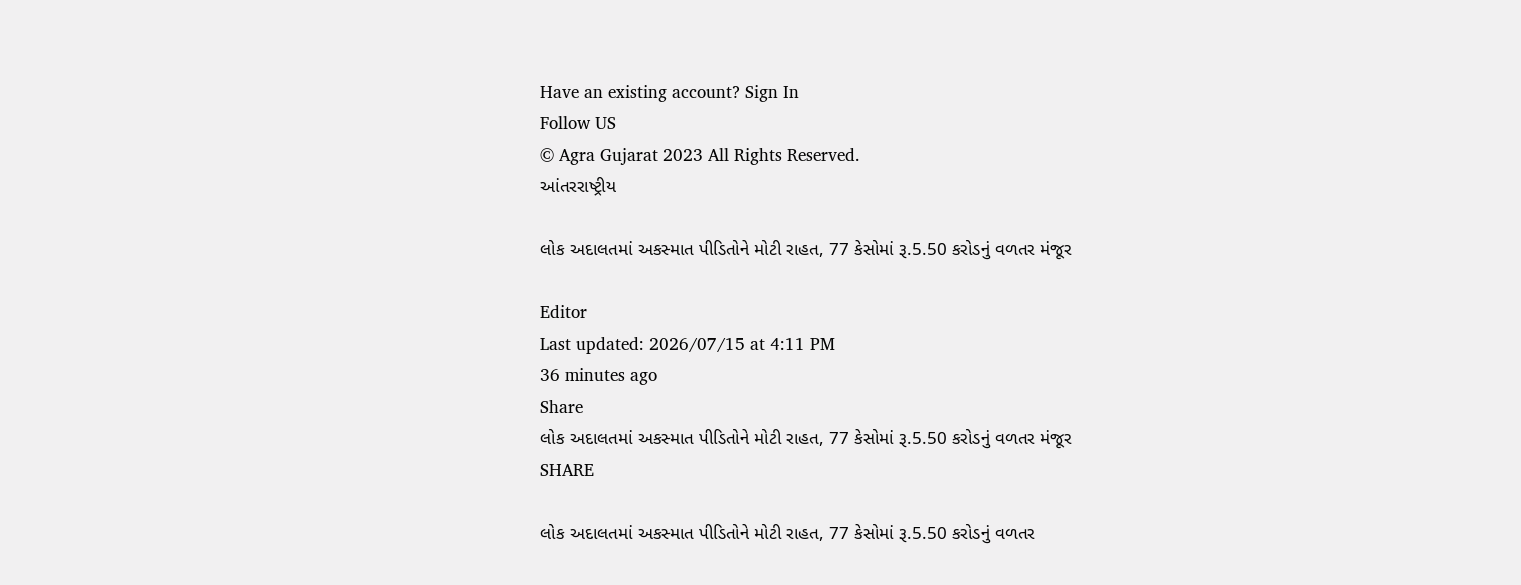Have an existing account? Sign In
Follow US
© Agra Gujarat 2023 All Rights Reserved.
આંતરરાષ્ટ્રીય

લોક અદાલતમાં અકસ્માત પીડિતોને મોટી રાહત, 77 કેસોમાં રૂ.5.50 કરોડનું વળતર મંજૂર

Editor
Last updated: 2026/07/15 at 4:11 PM
36 minutes ago
Share
લોક અદાલતમાં અકસ્માત પીડિતોને મોટી રાહત, 77 કેસોમાં રૂ.5.50 કરોડનું વળતર મંજૂર
SHARE

લોક અદાલતમાં અકસ્માત પીડિતોને મોટી રાહત, 77 કેસોમાં રૂ.5.50 કરોડનું વળતર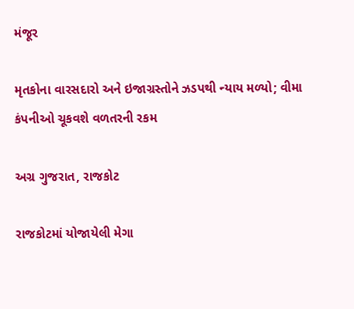મંજૂર

મૃતકોના વારસદારો અને ઇજાગ્રસ્તોને ઝડપથી ન્યાય મળ્યો; વીમા કંપનીઓ ચૂકવશે વળતરની રકમ

અગ્ર ગુજરાત, રાજકોટ

રાજકોટમાં યોજાયેલી મેગા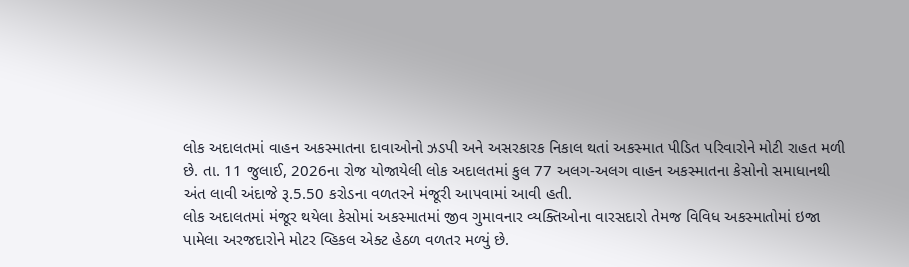લોક અદાલતમાં વાહન અકસ્માતના દાવાઓનો ઝડપી અને અસરકારક નિકાલ થતાં અકસ્માત પીડિત પરિવારોને મોટી રાહત મળી છે. તા. 11 જુલાઈ, 2026ના રોજ યોજાયેલી લોક અદાલતમાં કુલ 77 અલગ-અલગ વાહન અકસ્માતના કેસોનો સમાધાનથી અંત લાવી અંદાજે રૂ.5.50 કરોડના વળતરને મંજૂરી આપવામાં આવી હતી.
લોક અદાલતમાં મંજૂર થયેલા કેસોમાં અકસ્માતમાં જીવ ગુમાવનાર વ્યક્તિઓના વારસદારો તેમજ વિવિધ અકસ્માતોમાં ઇજા પામેલા અરજદારોને મોટર વ્હિકલ એક્ટ હેઠળ વળતર મળ્યું છે.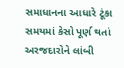સમાધાનના આધારે ટૂંકા સમયમાં કેસો પૂર્ણ થતાં અરજદારોને લાંબી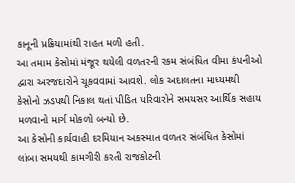કાનૂની પ્રક્રિયામાંથી રાહત મળી હતી.
આ તમામ કેસોમાં મંજૂર થયેલી વળતરની રકમ સંબંધિત વીમા કંપનીઓ દ્વારા અરજદારોને ચૂકવવામાં આવશે. લોક અદાલતના માધ્યમથી કેસોનો ઝડપથી નિકાલ થતાં પીડિત પરિવારોને સમયસર આર્થિક સહાય મળવાનો માર્ગ મોકળો બન્યો છે.
આ કેસોની કાર્યવાહી દરમિયાન અકસ્માત વળતર સંબંધિત કેસોમાં લાંબા સમયથી કામગીરી કરતી રાજકોટની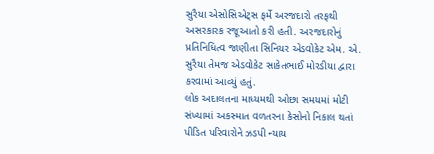સુરૈયા એસોસિએટ્સ ફર્મે અરજદારો તરફથી અસરકારક રજૂઆતો કરી હતી. અરજદારોનું પ્રતિનિધિત્વ જાણીતા સિનિયર એડવોકેટ એમ. એ. સુરૈયા તેમજ એડવોકેટ સાકેતભાઈ મોરડીયા દ્વારા કરવામાં આવ્યું હતું.
લોક અદાલતના માધ્યમથી ઓછા સમયમાં મોટી સંખ્યામાં અકસ્માત વળતરના કેસોનો નિકાલ થતાં પીડિત પરિવારોને ઝડપી ન્યાય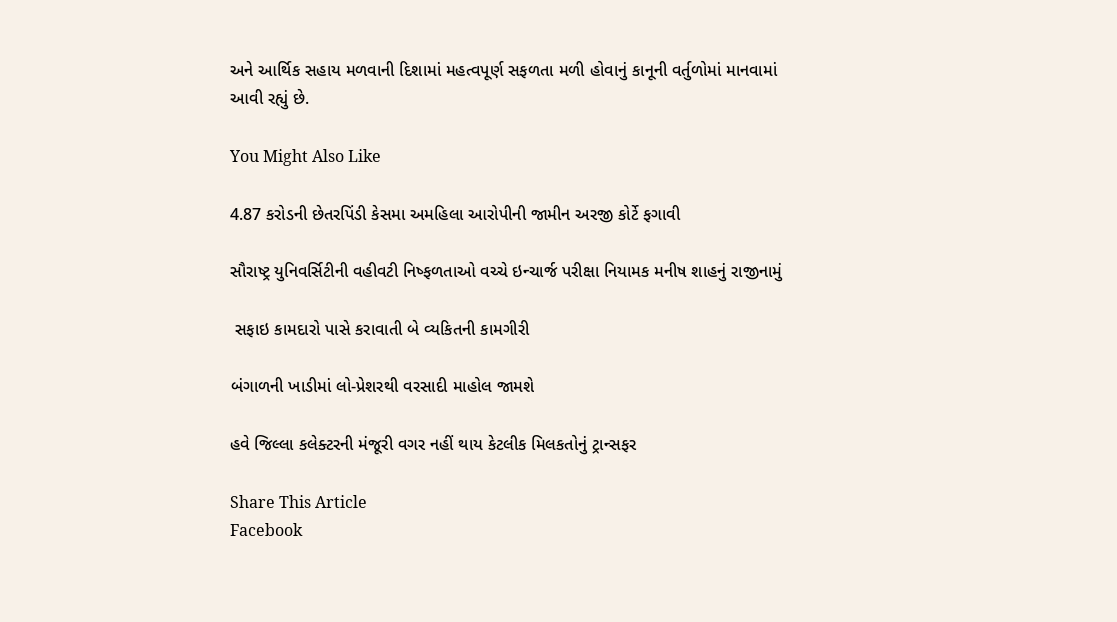અને આર્થિક સહાય મળવાની દિશામાં મહત્વપૂર્ણ સફળતા મળી હોવાનું કાનૂની વર્તુળોમાં માનવામાં આવી રહ્યું છે.

You Might Also Like

4.87 કરોડની છેતરપિંડી કેસમા અમહિલા આરોપીની જામીન અરજી કોર્ટે ફગાવી

સૌરાષ્ટ્ર યુનિવર્સિટીની વહીવટી નિષ્ફળતાઓ વચ્ચે ઇન્ચાર્જ પરીક્ષા નિયામક મનીષ શાહનું રાજીનામું

 સફાઇ કામદારો પાસે કરાવાતી બે વ્યકિતની કામગીરી

બંગાળની ખાડીમાં લો-પ્રેશરથી વરસાદી માહોલ જામશે

હવે જિલ્લા કલેક્ટરની મંજૂરી વગર નહીં થાય કેટલીક મિલકતોનું ટ્રાન્સફર

Share This Article
Facebook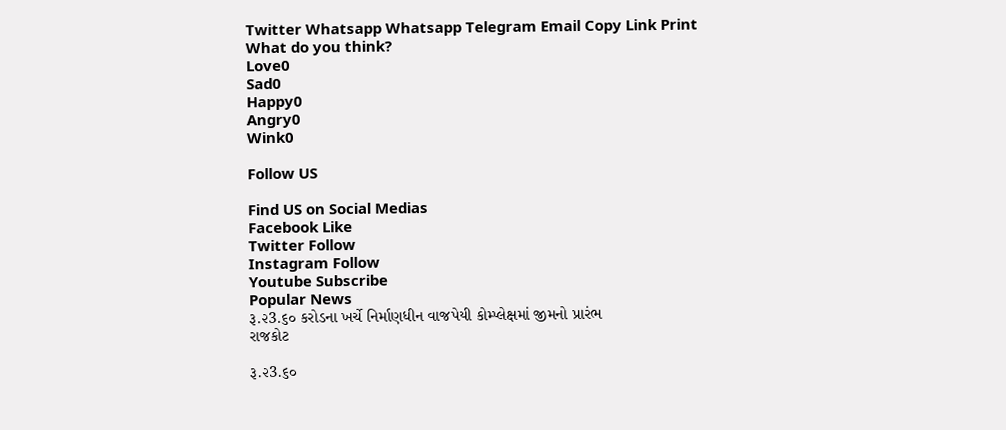Twitter Whatsapp Whatsapp Telegram Email Copy Link Print
What do you think?
Love0
Sad0
Happy0
Angry0
Wink0

Follow US

Find US on Social Medias
Facebook Like
Twitter Follow
Instagram Follow
Youtube Subscribe
Popular News
રૂ.૨3.૬૦ કરોડના ખર્ચે નિર્માણધીન વાજપેયી કોમ્પ્લેક્ષમાં જીમનો પ્રારંભ
રાજકોટ

રૂ.૨3.૬૦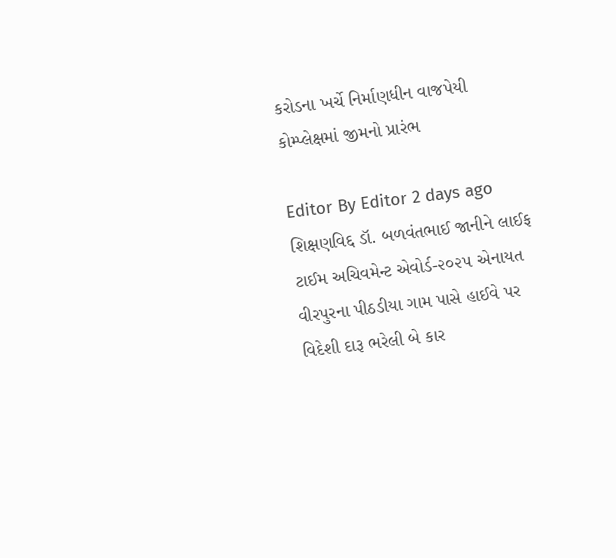કરોડના ખર્ચે નિર્માણધીન વાજપેયી કોમ્પ્લેક્ષમાં જીમનો પ્રારંભ

Editor By Editor 2 days ago
શિક્ષણવિદ્દ ડૉ. બળવંતભાઈ જાનીને લાઈફ ટાઈમ અચિવમેન્ટ એવોર્ડ-૨૦૨૫ એનાયત
વીરપુરના પીઠડીયા ગામ પાસે હાઈવે પર વિદેશી દારૂ ભરેલી બે કાર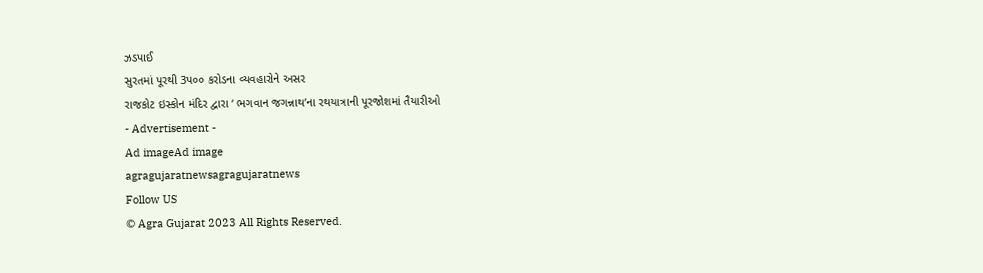ઝડપાઈ
સુરતમાં પૂરથી 3પ૦૦ કરોડના વ્યવહારોને અસર
રાજકોટ ઇસ્કોન મંદિર દ્વારા ‘ ભગવાન જગન્નાથ’ના રથયાત્રાની પૂરજોશમાં તૈયારીઓ
- Advertisement -
Ad imageAd image
agragujaratnewsagragujaratnews
Follow US
© Agra Gujarat 2023 All Rights Reserved.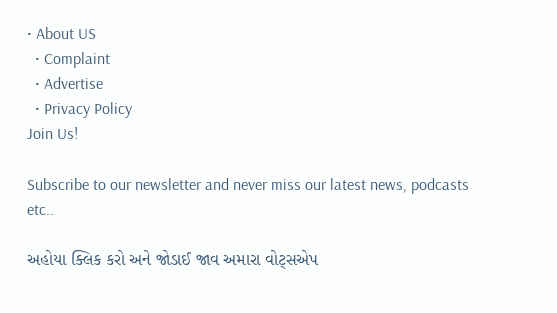• About US
  • Complaint
  • Advertise
  • Privacy Policy
Join Us!

Subscribe to our newsletter and never miss our latest news, podcasts etc..

અહોયા ક્લિક કરો અને જોડાઈ જાવ અમારા વોટ્સએપ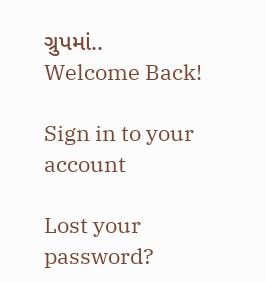ગ્રુપમાં..
Welcome Back!

Sign in to your account

Lost your password?